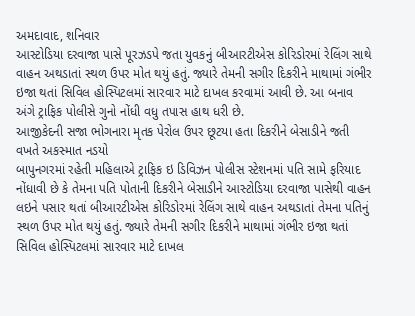અમદાવાદ, શનિવાર
આસ્ટોડિયા દરવાજા પાસે પૂરઝડપે જતા યુવકનું બીઆરટીએસ કોરિડોરમાં રેલિંગ સાથે વાહન અથડાતાં સ્થળ ઉપર મોત થયું હતું. જ્યારે તેમની સગીર દિકરીને માથામાં ગંભીર ઇજા થતાં સિવિલ હોસ્પિટલમાં સારવાર માટે દાખલ કરવામાં આવી છે. આ બનાવ અંગે ટ્રાફિક પોલીસે ગુનો નોંધી વધુ તપાસ હાથ ધરી છે.
આજીકેદની સજા ભોગનારા મૃતક પેરોલ ઉપર છૂટયા હતા દિકરીને બેસાડીને જતી વખતે અકસ્માત નડયો
બાપુનગરમાં રહેતી મહિલાએ ટ્રાફિક ઇ ડિવિઝન પોલીસ સ્ટેશનમાં પતિ સામે ફરિયાદ નોંધાવી છે કે તેમના પતિ પોતાની દિકરીને બેસાડીને આસ્ટોડિયા દરવાજા પાસેથી વાહન લઇને પસાર થતાં બીઆરટીએસ કોરિડોરમાં રેલિંગ સાથે વાહન અથડાતાં તેમના પતિનું સ્થળ ઉપર મોત થયું હતું. જ્યારે તેમની સગીર દિકરીને માથામાં ગંભીર ઇજા થતાં સિવિલ હોસ્પિટલમાં સારવાર માટે દાખલ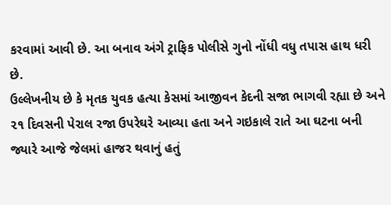કરવામાં આવી છે. આ બનાવ અંગે ટ્રાફિક પોલીસે ગુનો નોંધી વધુ તપાસ હાથ ધરી છે.
ઉલ્લેખનીય છે કે મૃતક યુવક હત્યા કેસમાં આજીવન કેદની સજા ભાગવી રહ્યા છે અને ૨૧ દિવસની પેરાલ રજા ઉપરેઘરે આવ્યા હતા અને ગઇકાલે રાતે આ ઘટના બની જ્યારે આજે જેલમાં હાજર થવાનું હતું